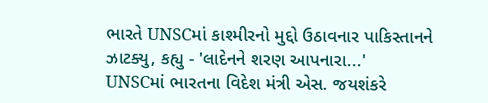ભારતે UNSCમાં કાશ્મીરનો મુદ્દો ઉઠાવનાર પાકિસ્તાનને ઝાટક્યુ, કહ્યુ - 'લાદેનને શરણ આપનારા...'
UNSCમાં ભારતના વિદેશ મંત્રી એસ. જયશંકરે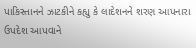પાકિસ્તાનને ઝાટકીને કહ્યુ કે લાદેશનને શરણ આપનારા ઉપદેશ આપવાને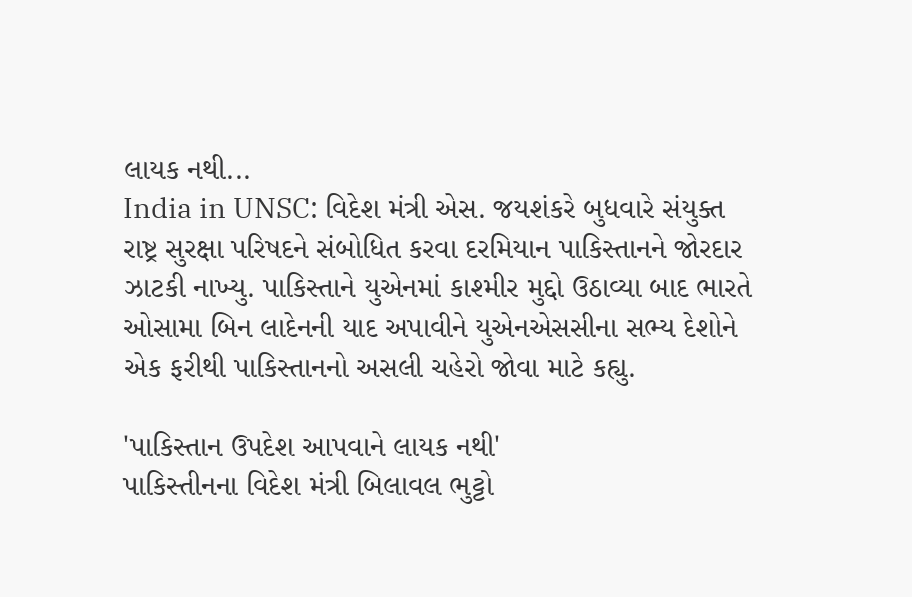લાયક નથી...
India in UNSC: વિદેશ મંત્રી એસ. જયશંકરે બુધવારે સંયુક્ત રાષ્ટ્ર સુરક્ષા પરિષદને સંબોધિત કરવા દરમિયાન પાકિસ્તાનને જોરદાર ઝાટકી નાખ્યુ. પાકિસ્તાને યુએનમાં કાશ્મીર મુદ્દો ઉઠાવ્યા બાદ ભારતે ઓસામા બિન લાદેનની યાદ અપાવીને યુએનએસસીના સભ્ય દેશોને એક ફરીથી પાકિસ્તાનનો અસલી ચહેરો જોવા માટે કહ્યુ.

'પાકિસ્તાન ઉપદેશ આપવાને લાયક નથી'
પાકિસ્તીનના વિદેશ મંત્રી બિલાવલ ભુટ્ટો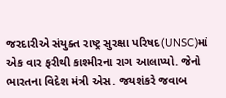જરદારીએ સંયુક્ત રાષ્ટ્ર સુરક્ષા પરિષદ(UNSC)માં એક વાર ફરીથી કાશ્મીરના રાગ આલાપ્યો. જેનો ભારતના વિદેશ મંત્રી એસ. જયશંકરે જવાબ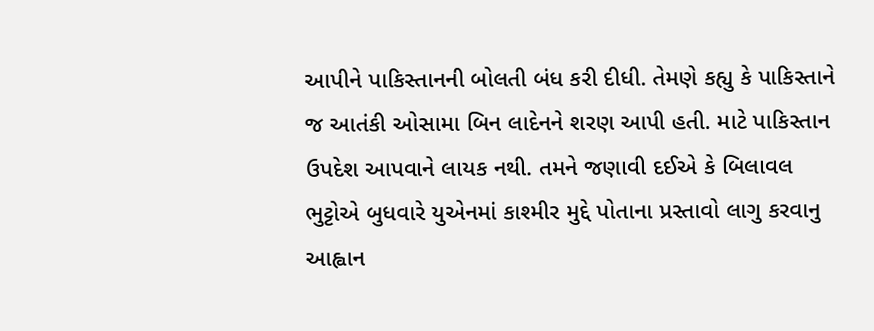આપીને પાકિસ્તાનની બોલતી બંધ કરી દીધી. તેમણે કહ્યુ કે પાકિસ્તાને જ આતંકી ઓસામા બિન લાદેનને શરણ આપી હતી. માટે પાકિસ્તાન ઉપદેશ આપવાને લાયક નથી. તમને જણાવી દઈએ કે બિલાવલ ભુટ્ટોએ બુધવારે યુએનમાં કાશ્મીર મુદ્દે પોતાના પ્રસ્તાવો લાગુ કરવાનુ આહ્વાન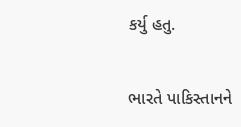કર્યુ હતુ.

ભારતે પાકિસ્તાનને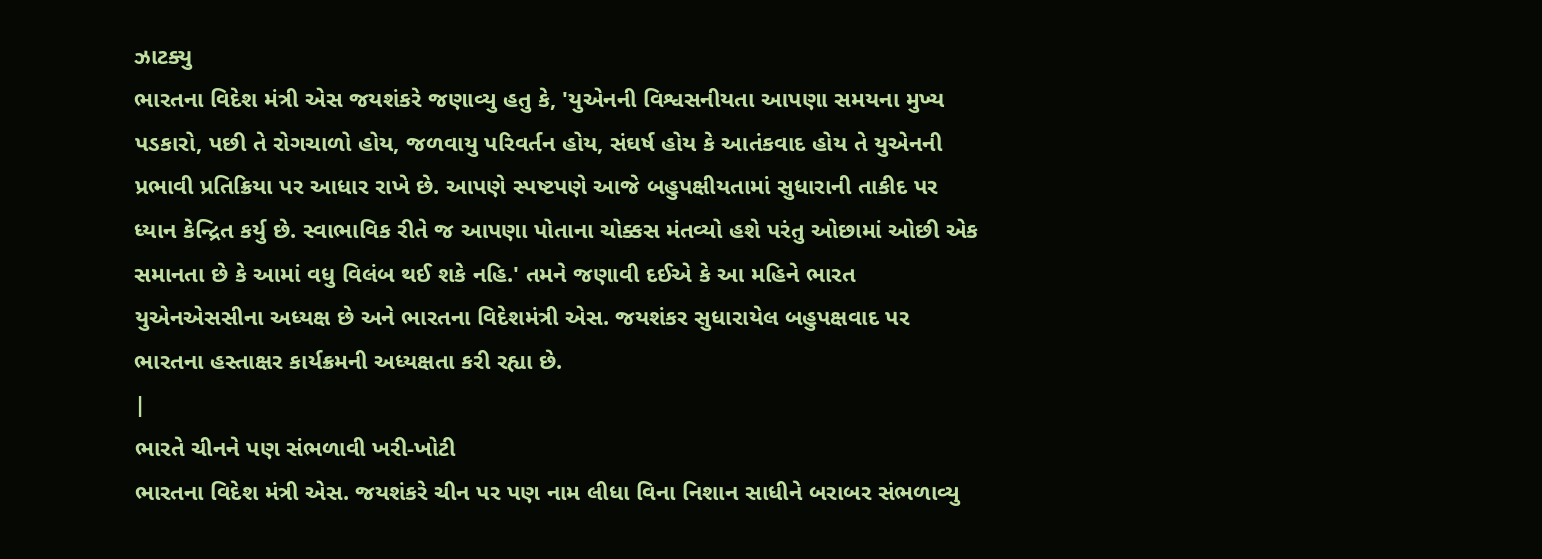ઝાટક્યુ
ભારતના વિદેશ મંત્રી એસ જયશંકરે જણાવ્યુ હતુ કે, 'યુએનની વિશ્વસનીયતા આપણા સમયના મુખ્ય પડકારો, પછી તે રોગચાળો હોય, જળવાયુ પરિવર્તન હોય, સંઘર્ષ હોય કે આતંકવાદ હોય તે યુએનની પ્રભાવી પ્રતિક્રિયા પર આધાર રાખે છે. આપણે સ્પષ્ટપણે આજે બહુપક્ષીયતામાં સુધારાની તાકીદ પર ધ્યાન કેન્દ્રિત કર્યુ છે. સ્વાભાવિક રીતે જ આપણા પોતાના ચોક્કસ મંતવ્યો હશે પરંતુ ઓછામાં ઓછી એક સમાનતા છે કે આમાં વધુ વિલંબ થઈ શકે નહિ.' તમને જણાવી દઈએ કે આ મહિને ભારત યુએનએસસીના અધ્યક્ષ છે અને ભારતના વિદેશમંત્રી એસ. જયશંકર સુધારાયેલ બહુપક્ષવાદ પર ભારતના હસ્તાક્ષર કાર્યક્રમની અધ્યક્ષતા કરી રહ્યા છે.
|
ભારતે ચીનને પણ સંભળાવી ખરી-ખોટી
ભારતના વિદેશ મંત્રી એસ. જયશંકરે ચીન પર પણ નામ લીધા વિના નિશાન સાધીને બરાબર સંભળાવ્યુ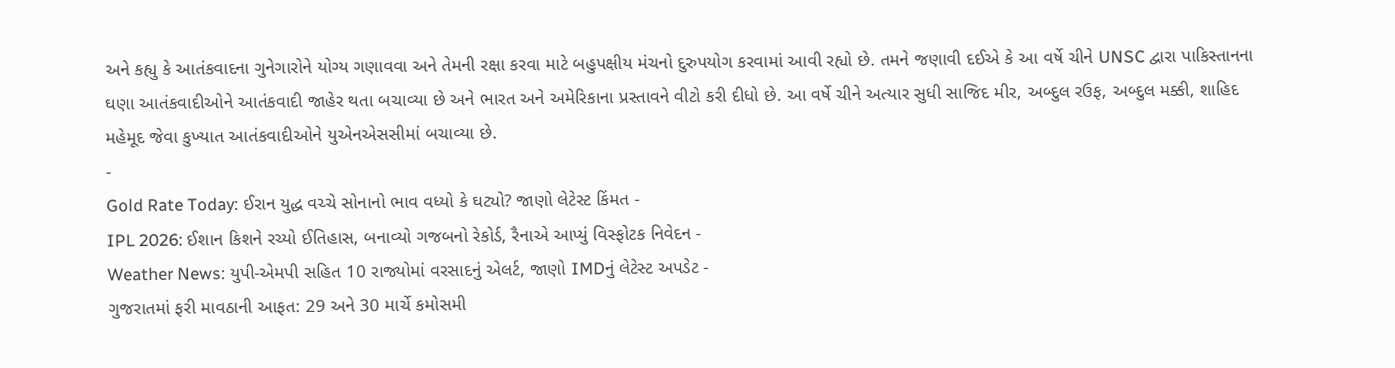અને કહ્યુ કે આતંકવાદના ગુનેગારોને યોગ્ય ગણાવવા અને તેમની રક્ષા કરવા માટે બહુપક્ષીય મંચનો દુરુપયોગ કરવામાં આવી રહ્યો છે. તમને જણાવી દઈએ કે આ વર્ષે ચીને UNSC દ્વારા પાકિસ્તાનના ઘણા આતંકવાદીઓને આતંકવાદી જાહેર થતા બચાવ્યા છે અને ભારત અને અમેરિકાના પ્રસ્તાવને વીટો કરી દીધો છે. આ વર્ષે ચીને અત્યાર સુધી સાજિદ મીર, અબ્દુલ રઉફ, અબ્દુલ મક્કી, શાહિદ મહેમૂદ જેવા કુખ્યાત આતંકવાદીઓને યુએનએસસીમાં બચાવ્યા છે.
-
Gold Rate Today: ઈરાન યુદ્ધ વચ્ચે સોનાનો ભાવ વધ્યો કે ઘટ્યો? જાણો લેટેસ્ટ કિંમત -
IPL 2026: ઈશાન કિશને રચ્યો ઈતિહાસ, બનાવ્યો ગજબનો રેકોર્ડ, રૈનાએ આપ્યું વિસ્ફોટક નિવેદન -
Weather News: યુપી-એમપી સહિત 10 રાજ્યોમાં વરસાદનું એલર્ટ, જાણો IMDનું લેટેસ્ટ અપડેટ -
ગુજરાતમાં ફરી માવઠાની આફત: 29 અને 30 માર્ચે કમોસમી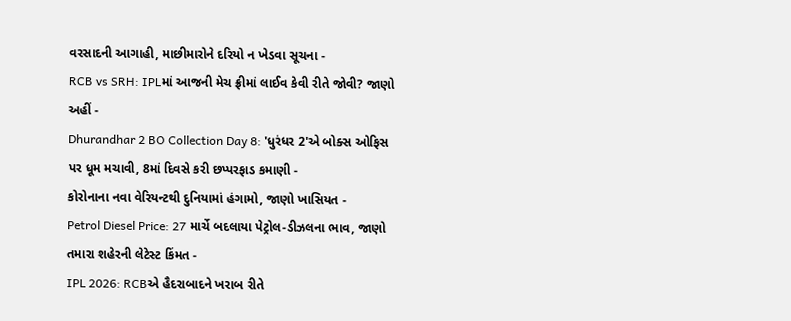વરસાદની આગાહી, માછીમારોને દરિયો ન ખેડવા સૂચના -
RCB vs SRH: IPLમાં આજની મેચ ફ્રીમાં લાઈવ કેવી રીતે જોવી? જાણો અહીં -
Dhurandhar 2 BO Collection Day 8: 'ધુરંધર 2'એ બોક્સ ઓફિસ પર ધૂમ મચાવી, 8માં દિવસે કરી છપ્પરફાડ કમાણી -
કોરોનાના નવા વેરિયન્ટથી દુનિયામાં હંગામો, જાણો ખાસિયત -
Petrol Diesel Price: 27 માર્ચે બદલાયા પેટ્રોલ-ડીઝલના ભાવ, જાણો તમારા શહેરની લેટેસ્ટ કિંમત -
IPL 2026: RCBએ હૈદરાબાદને ખરાબ રીતે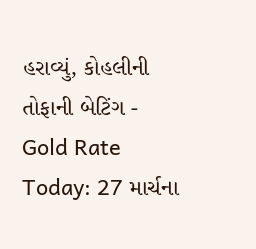હરાવ્યું, કોહલીની તોફાની બેટિંગ -
Gold Rate Today: 27 માર્ચના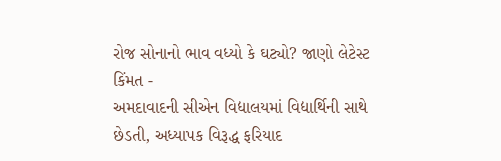રોજ સોનાનો ભાવ વધ્યો કે ઘટ્યો? જાણો લેટેસ્ટ કિંમત -
અમદાવાદની સીએન વિદ્યાલયમાં વિદ્યાર્થિની સાથે છેડતી, અધ્યાપક વિરૂદ્ધ ફરિયાદ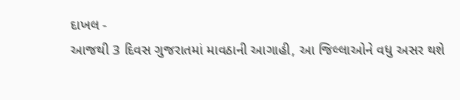દાખલ -
આજથી 3 દિવસ ગુજરાતમાં માવઠાની આગાહી, આ જિલ્લાઓને વધુ અસર થશે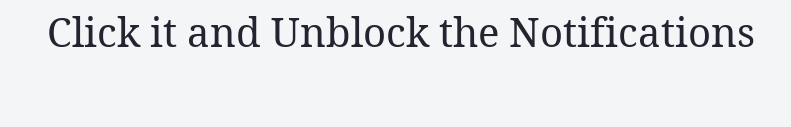Click it and Unblock the Notifications